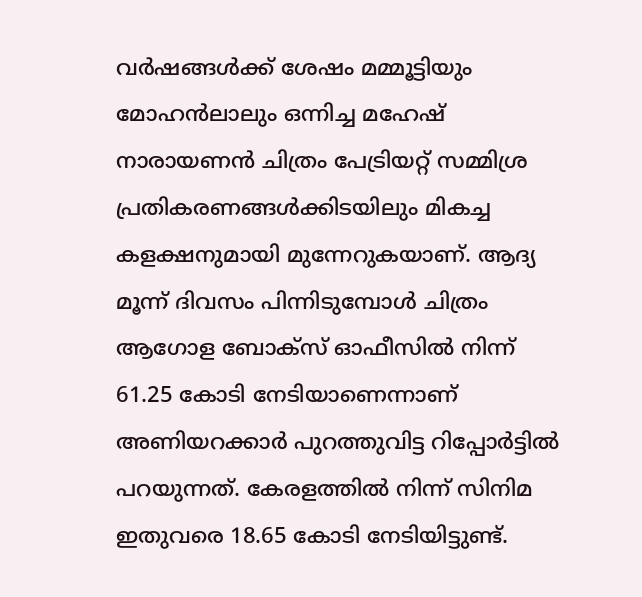വർഷങ്ങൾക്ക് ശേഷം മമ്മൂട്ടിയും മോഹൻലാലും ഒന്നിച്ച മഹേഷ് നാരായണൻ ചിത്രം പേട്രിയറ്റ് സമ്മിശ്ര പ്രതികരണങ്ങൾക്കിടയിലും മികച്ച കളക്ഷനുമായി മുന്നേറുകയാണ്. ആദ്യ മൂന്ന് ദിവസം പിന്നിടുമ്പോൾ ചിത്രം ആഗോള ബോക്സ് ഓഫീസിൽ നിന്ന് 61.25 കോടി നേടിയാണെന്നാണ് അണിയറക്കാർ പുറത്തുവിട്ട റിപ്പോർട്ടിൽ പറയുന്നത്. കേരളത്തിൽ നിന്ന് സിനിമ ഇതുവരെ 18.65 കോടി നേടിയിട്ടുണ്ട്.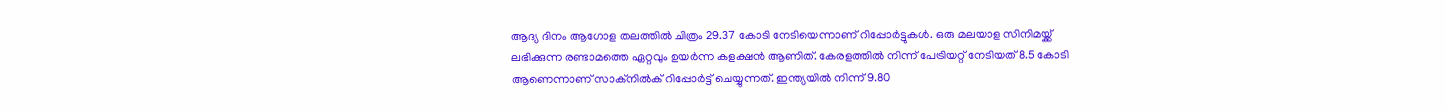ആദ്യ ദിനം ആഗോള തലത്തിൽ ചിത്രം 29.37 കോടി നേടിയെന്നാണ് റിപ്പോർട്ടുകൾ. ഒരു മലയാള സിനിമയ്ക്ക് ലഭിക്കുന്ന രണ്ടാമത്തെ ഏറ്റവും ഉയർന്ന കളക്ഷൻ ആണിത്. കേരളത്തിൽ നിന്ന് പേട്രിയറ്റ് നേടിയത് 8.5 കോടി ആണെന്നാണ് സാക്നിൽക് റിപ്പോർട്ട് ചെയ്യുന്നത്. ഇന്ത്യയിൽ നിന്ന് 9.80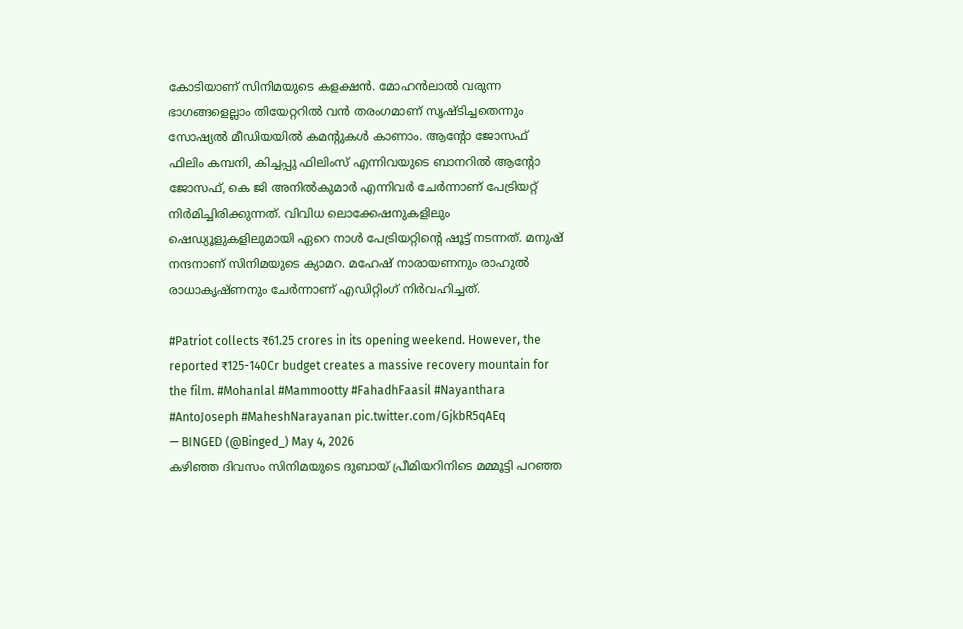കോടിയാണ് സിനിമയുടെ കളക്ഷൻ. മോഹൻലാൽ വരുന്ന ഭാഗങ്ങളെല്ലാം തിയേറ്ററിൽ വൻ തരംഗമാണ് സൃഷ്ടിച്ചതെന്നും സോഷ്യൽ മീഡിയയിൽ കമന്റുകൾ കാണാം. ആന്റോ ജോസഫ് ഫിലിം കമ്പനി, കിച്ചപ്പു ഫിലിംസ് എന്നിവയുടെ ബാനറിൽ ആന്റോ ജോസഫ്, കെ ജി അനിൽകുമാർ എന്നിവർ ചേർന്നാണ് പേട്രിയറ്റ് നിർമിച്ചിരിക്കുന്നത്. വിവിധ ലൊക്കേഷനുകളിലും ഷെഡ്യൂളുകളിലുമായി ഏറെ നാൾ പേട്രിയറ്റിന്റെ ഷൂട്ട് നടന്നത്. മനുഷ് നന്ദനാണ് സിനിമയുടെ ക്യാമറ. മഹേഷ് നാരായണനും രാഹുൽ രാധാകൃഷ്ണനും ചേർന്നാണ് എഡിറ്റിംഗ് നിർവഹിച്ചത്.

#Patriot collects ₹61.25 crores in its opening weekend. However, the reported ₹125-140Cr budget creates a massive recovery mountain for the film. #Mohanlal #Mammootty #FahadhFaasil #Nayanthara #AntoJoseph #MaheshNarayanan pic.twitter.com/GjkbR5qAEq
— BINGED (@Binged_) May 4, 2026
കഴിഞ്ഞ ദിവസം സിനിമയുടെ ദുബായ് പ്രീമിയറിനിടെ മമ്മൂട്ടി പറഞ്ഞ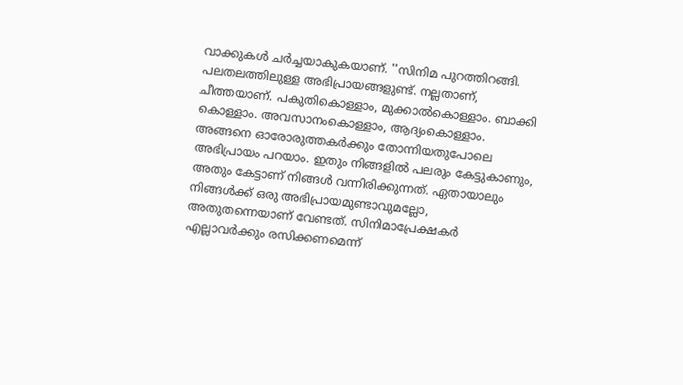വാക്കുകൾ ചർച്ചയാകുകയാണ്. ''സിനിമ പുറത്തിറങ്ങി. പലതലത്തിലുള്ള അഭിപ്രായങ്ങളുണ്ട്. നല്ലതാണ്, ചീത്തയാണ്. പകുതികൊള്ളാം, മുക്കാൽകൊള്ളാം. ബാക്കി കൊള്ളാം. അവസാനംകൊള്ളാം, ആദ്യംകൊള്ളാം. അങ്ങനെ ഓരോരുത്തകർക്കും തോന്നിയതുപോലെ അഭിപ്രായം പറയാം. ഇതും നിങ്ങളിൽ പലരും കേട്ടുകാണും, അതും കേട്ടാണ് നിങ്ങൾ വന്നിരിക്കുന്നത്. ഏതായാലും നിങ്ങൾക്ക് ഒരു അഭിപ്രായമുണ്ടാവുമല്ലോ, അതുതന്നെയാണ് വേണ്ടത്. സിനിമാപ്രേക്ഷകർ എല്ലാവർക്കും രസിക്കണമെന്ന്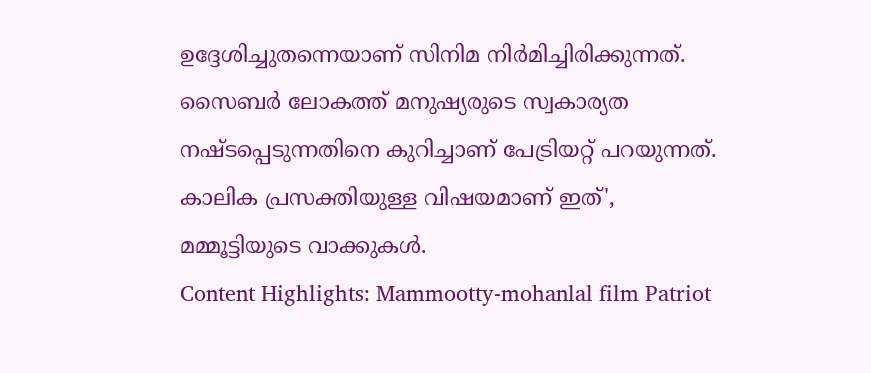ഉദ്ദേശിച്ചുതന്നെയാണ് സിനിമ നിർമിച്ചിരിക്കുന്നത്. സൈബർ ലോകത്ത് മനുഷ്യരുടെ സ്വകാര്യത നഷ്ടപ്പെടുന്നതിനെ കുറിച്ചാണ് പേട്രിയറ്റ് പറയുന്നത്. കാലിക പ്രസക്തിയുള്ള വിഷയമാണ് ഇത്', മമ്മൂട്ടിയുടെ വാക്കുകൾ.
Content Highlights: Mammootty-mohanlal film Patriot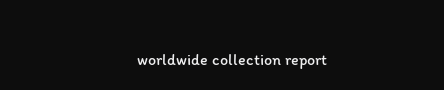worldwide collection report